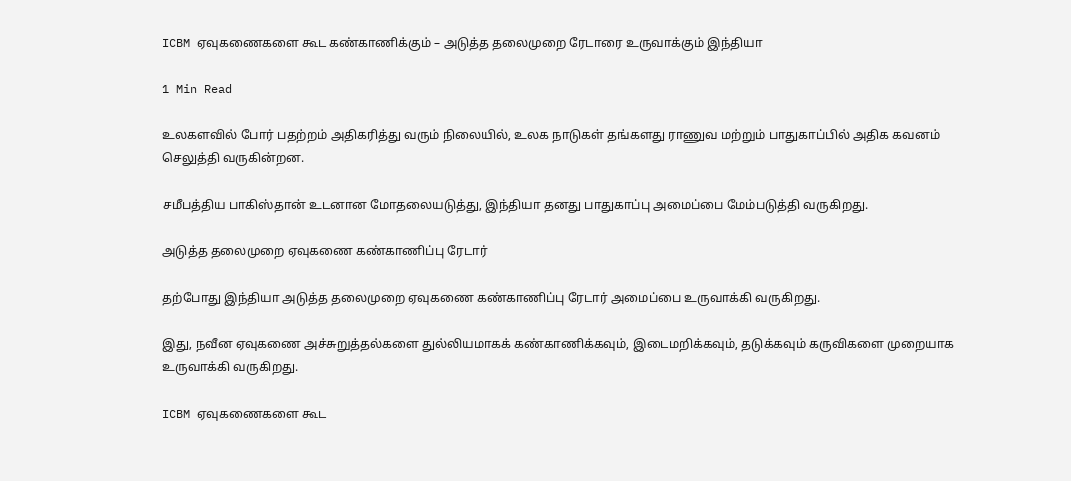ICBM ஏவுகணைகளை கூட கண்காணிக்கும் – அடுத்த தலைமுறை ரேடாரை உருவாக்கும் இந்தியா

1 Min Read

உலகளவில் போர் பதற்றம் அதிகரித்து வரும் நிலையில், உலக நாடுகள் தங்களது ராணுவ மற்றும் பாதுகாப்பில் அதிக கவனம் செலுத்தி வருகின்றன.

சமீபத்திய பாகிஸ்தான் உடனான மோதலையடுத்து, இந்தியா தனது பாதுகாப்பு அமைப்பை மேம்படுத்தி வருகிறது.

அடுத்த தலைமுறை ஏவுகணை கண்காணிப்பு ரேடார்

தற்போது இந்தியா அடுத்த தலைமுறை ஏவுகணை கண்காணிப்பு ரேடார் அமைப்பை உருவாக்கி வருகிறது.

இது, நவீன ஏவுகணை அச்சுறுத்தல்களை துல்லியமாகக் கண்காணிக்கவும், இடைமறிக்கவும், தடுக்கவும் கருவிகளை முறையாக உருவாக்கி வருகிறது.

ICBM ஏவுகணைகளை கூட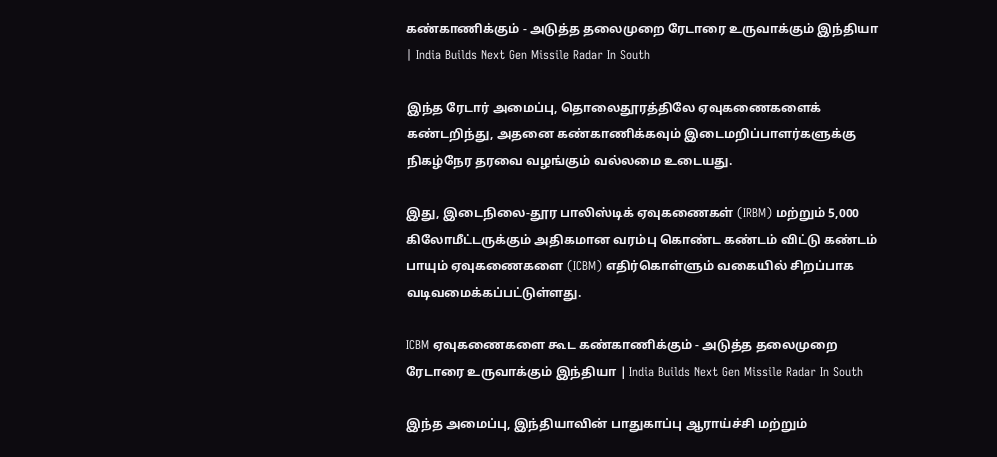கண்காணிக்கும் - அடுத்த தலைமுறை ரேடாரை உருவாக்கும் இந்தியா | India Builds Next Gen Missile Radar In South

இந்த ரேடார் அமைப்பு, தொலைதூரத்திலே ஏவுகணைகளைக் கண்டறிந்து, அதனை கண்காணிக்கவும் இடைமறிப்பாளர்களுக்கு நிகழ்நேர தரவை வழங்கும் வல்லமை உடையது.

இது, இடைநிலை-தூர பாலிஸ்டிக் ஏவுகணைகள் (IRBM) மற்றும் 5,000 கிலோமீட்டருக்கும் அதிகமான வரம்பு கொண்ட கண்டம் விட்டு கண்டம் பாயும் ஏவுகணைகளை (ICBM) எதிர்கொள்ளும் வகையில் சிறப்பாக வடிவமைக்கப்பட்டுள்ளது.

ICBM ஏவுகணைகளை கூட கண்காணிக்கும் - அடுத்த தலைமுறை ரேடாரை உருவாக்கும் இந்தியா | India Builds Next Gen Missile Radar In South

இந்த அமைப்பு, இந்தியாவின் பாதுகாப்பு ஆராய்ச்சி மற்றும்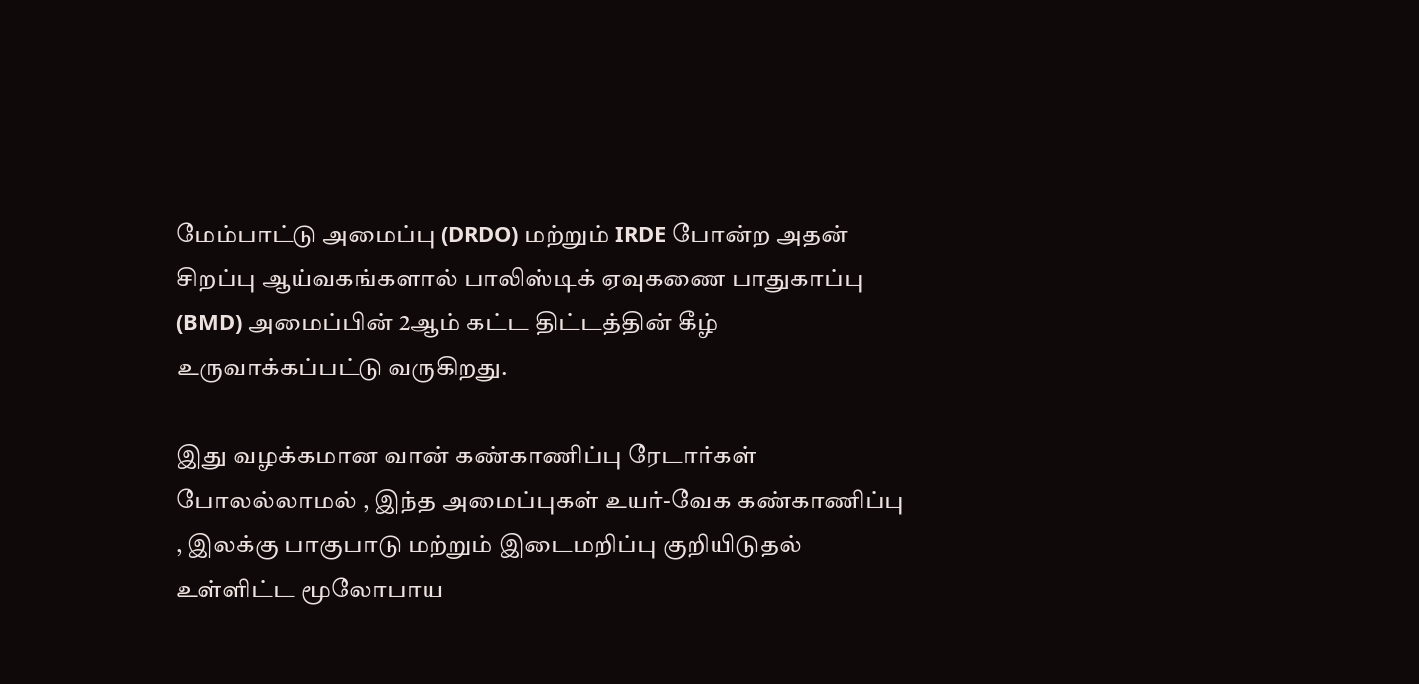மேம்பாட்டு அமைப்பு (DRDO) மற்றும் IRDE போன்ற அதன் சிறப்பு ஆய்வகங்களால் பாலிஸ்டிக் ஏவுகணை பாதுகாப்பு (BMD) அமைப்பின் 2ஆம் கட்ட திட்டத்தின் கீழ் உருவாக்கப்பட்டு வருகிறது.

இது வழக்கமான வான் கண்காணிப்பு ரேடார்கள் போலல்லாமல் , இந்த அமைப்புகள் உயர்-வேக கண்காணிப்பு , இலக்கு பாகுபாடு மற்றும் இடைமறிப்பு குறியிடுதல் உள்ளிட்ட மூலோபாய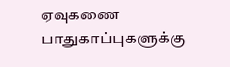ஏவுகணை பாதுகாப்புகளுக்கு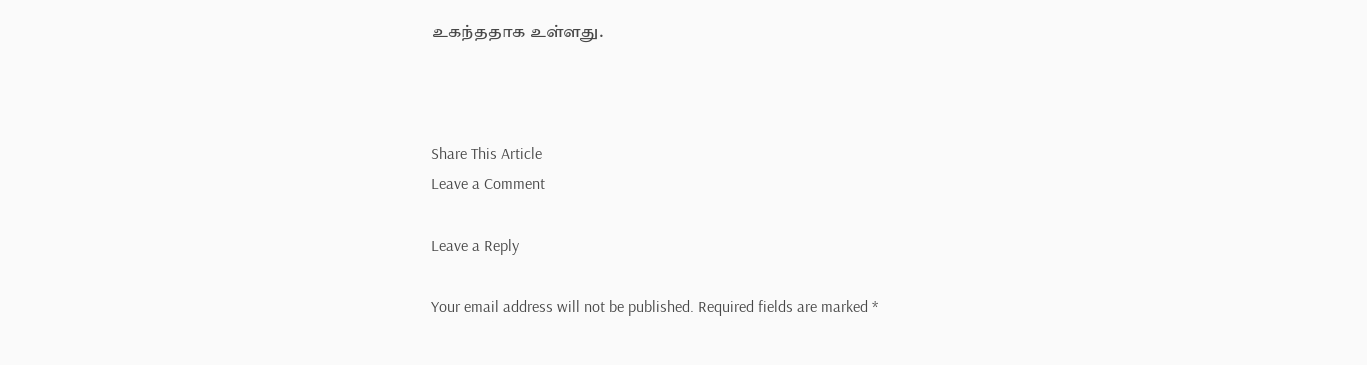உகந்ததாக உள்ளது.



Share This Article
Leave a Comment

Leave a Reply

Your email address will not be published. Required fields are marked *